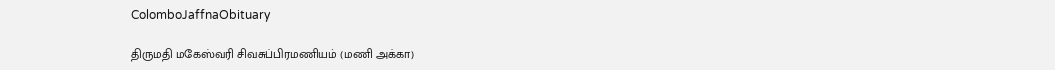ColomboJaffnaObituary

திருமதி மகேஸ்வரி சிவசுப்பிரமணியம் (மணி அக்கா)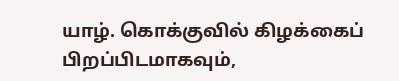யாழ். கொக்குவில் கிழக்கைப் பிறப்பிடமாகவும்,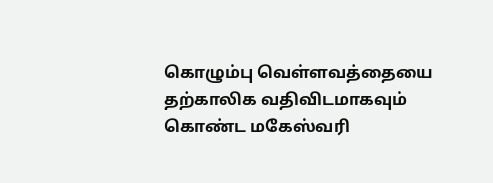கொழும்பு வெள்ளவத்தையை தற்காலிக வதிவிடமாகவும் கொண்ட மகேஸ்வரி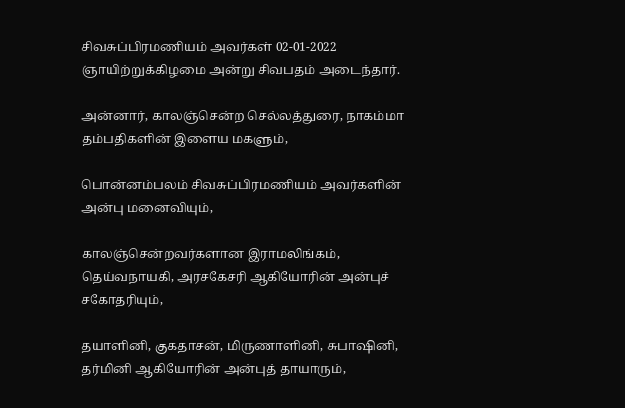சிவசுப்பிரமணியம் அவர்கள் 02-01-2022 ஞாயிற்றுக்கிழமை அன்று சிவபதம் அடைந்தார்.

அன்னார், காலஞ்சென்ற செல்லத்துரை, நாகம்மா தம்பதிகளின் இளைய மகளும்,

பொன்னம்பலம் சிவசுப்பிரமணியம் அவர்களின் அன்பு மனைவியும்,

காலஞ்சென்றவர்களான இராமலிங்கம், தெய்வநாயகி, அரசகேசரி ஆகியோரின் அன்புச் சகோதரியும்,

தயாளினி, குகதாசன், மிருணாளினி, சுபாஷினி, தர்மினி ஆகியோரின் அன்புத் தாயாரும்,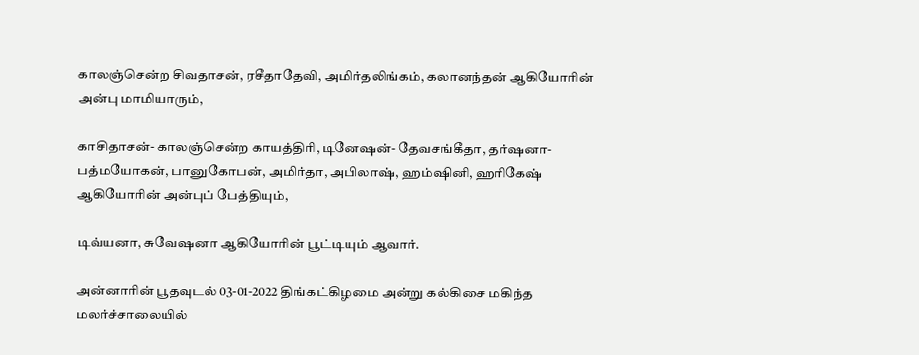காலஞ்சென்ற சிவதாசன், ரசீதாதேவி, அமிர்தலிங்கம், கலானந்தன் ஆகியோரின் அன்பு மாமியாரும்,

காசிதாசன்- காலஞ்சென்ற காயத்திரி, டினேஷன்- தேவசங்கீதா, தர்ஷனா- பத்மயோகன், பானுகோபன், அமிர்தா, அபிலாஷ், ஹம்ஷினி, ஹரிகேஷ் ஆகியோரின் அன்புப் பேத்தியும்,

டிவ்யனா, சுவேஷனா ஆகியோரின் பூட்டியும் ஆவார்.

அன்னாரின் பூதவுடல் 03-01-2022 திங்கட்கிழமை அன்று கல்கிசை மகிந்த மலர்ச்சாலையில்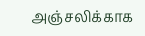அஞ்சலிக்காக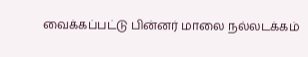வைக்கப்பட்டு பின்னர் மாலை நல்லடக்கம்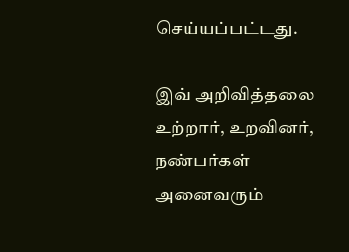செய்யப்பட்டது.

இவ் அறிவித்தலை உற்றார், உறவினர், நண்பர்கள் அனைவரும்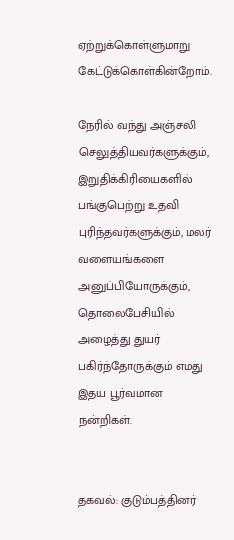ஏற்றுக்கொள்ளுமாறு கேட்டுக்கொள்கின்றோம்.

நேரில் வந்து அஞ்சலி செலுத்தியவர்களுக்கும், இறுதிக்கிரியைகளில் பங்குபெற்று உதவி புரிந்தவர்களுக்கும், மலர் வளையங்களை அனுப்பியோருக்கும், தொலைபேசியில் அழைத்து துயர் பகிர்ந்தோருக்கும் எமது இதய பூர்வமான நன்றிகள்.


தகவல்: குடும்பத்தினர்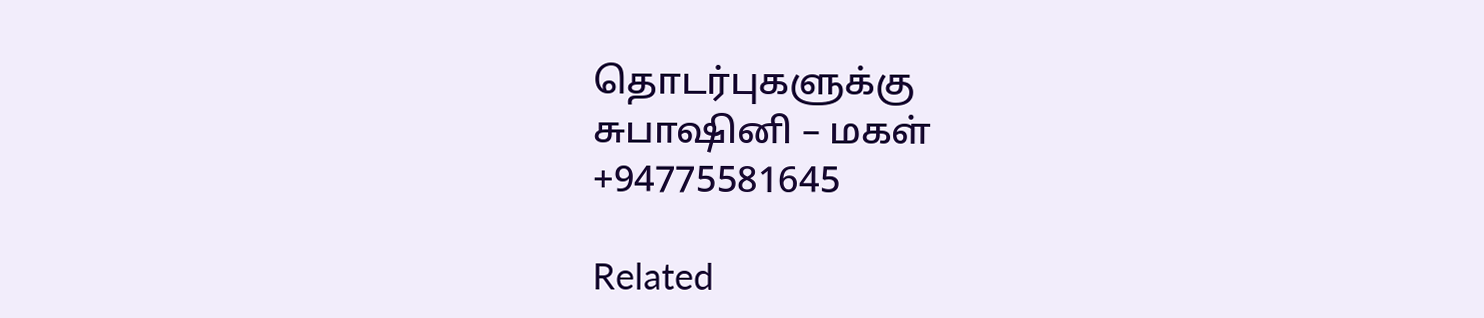தொடர்புகளுக்கு
சுபாஷினி – மகள்
+94775581645

Related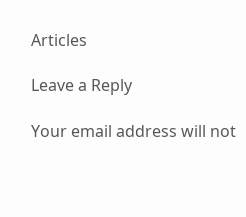Articles

Leave a Reply

Your email address will not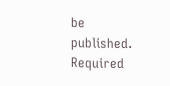be published. Required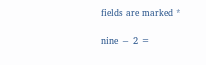fields are marked *

nine − 2 =